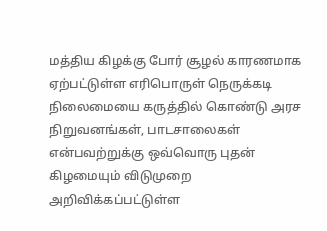மத்திய கிழக்கு போர் சூழல் காரணமாக ஏற்பட்டுள்ள எரிபொருள் நெருக்கடி நிலைமையை கருத்தில் கொண்டு அரச நிறுவனங்கள், பாடசாலைகள் என்பவற்றுக்கு ஒவ்வொரு புதன் கிழமையும் விடுமுறை அறிவிக்கப்பட்டுள்ள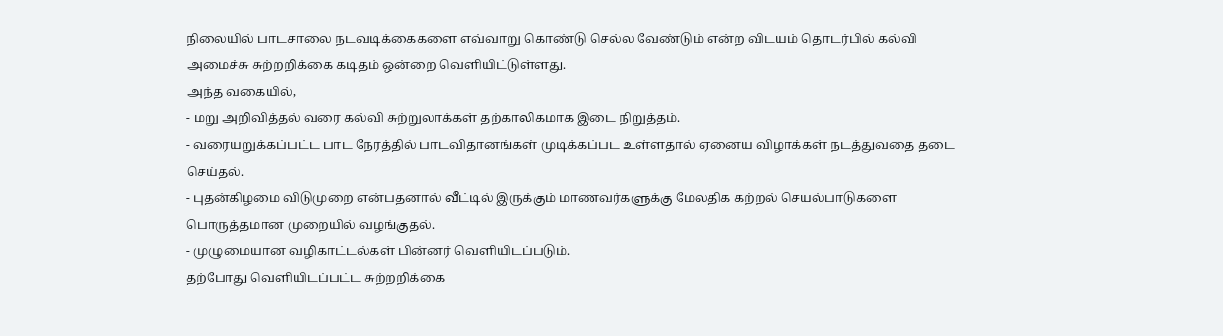நிலையில் பாடசாலை நடவடிக்கைகளை எவ்வாறு கொண்டு செல்ல வேண்டும் என்ற விடயம் தொடர்பில் கல்வி அமைச்சு சுற்றறிக்கை கடிதம் ஒன்றை வெளியிட்டுள்ளது.
அந்த வகையில்,
- மறு அறிவித்தல் வரை கல்வி சுற்றுலாக்கள் தற்காலிகமாக இடை நிறுத்தம்.
- வரையறுக்கப்பட்ட பாட நேரத்தில் பாடவிதானங்கள் முடிக்கப்பட உள்ளதால் ஏனைய விழாக்கள் நடத்துவதை தடை செய்தல்.
- புதன்கிழமை விடுமுறை என்பதனால் வீட்டில் இருக்கும் மாணவர்களுக்கு மேலதிக கற்றல் செயல்பாடுகளை பொருத்தமான முறையில் வழங்குதல்.
- முழுமையான வழிகாட்டல்கள் பின்னர் வெளியிடப்படும்.
தற்போது வெளியிடப்பட்ட சுற்றறிக்கை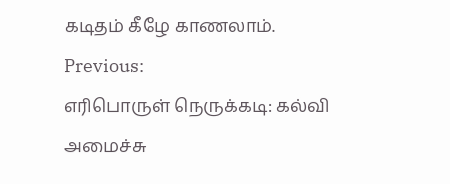கடிதம் கீழே காணலாம்.
Previous:
எரிபொருள் நெருக்கடி: கல்வி அமைச்சு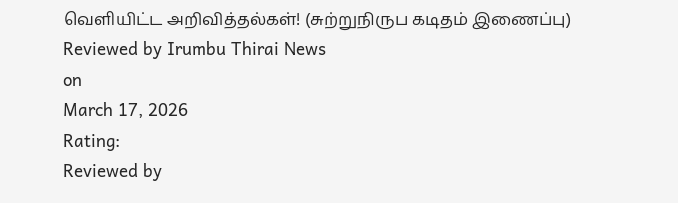வெளியிட்ட அறிவித்தல்கள்! (சுற்றுநிருப கடிதம் இணைப்பு)
Reviewed by Irumbu Thirai News
on
March 17, 2026
Rating:
Reviewed by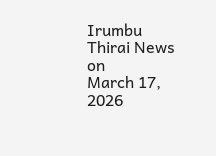Irumbu Thirai News
on
March 17, 2026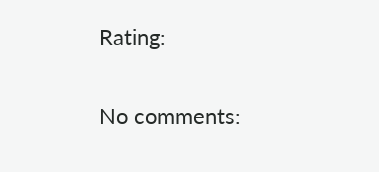Rating:


No comments: